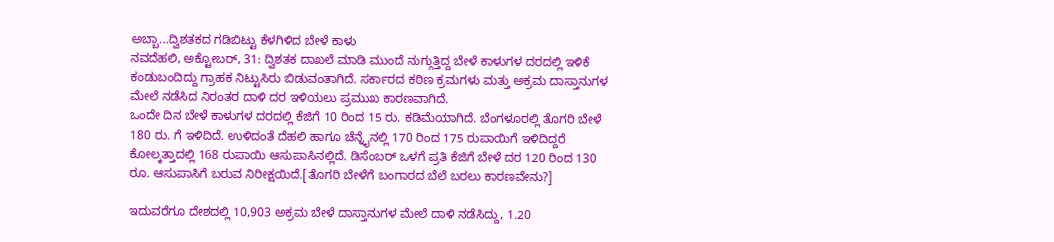ಅಬ್ಬಾ...ದ್ವಿಶತಕದ ಗಡಿಬಿಟ್ಟು ಕೆಳಗಿಳಿದ ಬೇಳೆ ಕಾಳು
ನವದೆಹಲಿ, ಅಕ್ಟೋಬರ್, 31: ದ್ವಿಶತಕ ದಾಖಲೆ ಮಾಡಿ ಮುಂದೆ ನುಗ್ಗುತ್ತಿದ್ದ ಬೇಳೆ ಕಾಳುಗಳ ದರದಲ್ಲಿ ಇಳಿಕೆ ಕಂಡುಬಂದಿದ್ದು ಗ್ರಾಹಕ ನಿಟ್ಟುಸಿರು ಬಿಡುವಂತಾಗಿದೆ. ಸರ್ಕಾರದ ಕಠಿಣ ಕ್ರಮಗಳು ಮತ್ತು ಅಕ್ರಮ ದಾಸ್ತಾನುಗಳ ಮೇಲೆ ನಡೆಸಿದ ನಿರಂತರ ದಾಳಿ ದರ ಇಳಿಯಲು ಪ್ರಮುಖ ಕಾರಣವಾಗಿದೆ.
ಒಂದೇ ದಿನ ಬೇಳೆ ಕಾಳುಗಳ ದರದಲ್ಲಿ ಕೆಜಿಗೆ 10 ರಿಂದ 15 ರು. ಕಡಿಮೆಯಾಗಿದೆ. ಬೆಂಗಳೂರಲ್ಲಿ ತೊಗರಿ ಬೇಳೆ 180 ರು. ಗೆ ಇಳಿದಿದೆ. ಉಳಿದಂತೆ ದೆಹಲಿ ಹಾಗೂ ಚೆನ್ನೈನಲ್ಲಿ 170 ರಿಂದ 175 ರುಪಾಯಿಗೆ ಇಳಿದಿದ್ದರೆ ಕೋಲ್ಕತ್ತಾದಲ್ಲಿ 168 ರುಪಾಯಿ ಆಸುಪಾಸಿನಲ್ಲಿದೆ. ಡಿಸೆಂಬರ್ ಒಳಗೆ ಪ್ರತಿ ಕೆಜಿಗೆ ಬೇಳೆ ದರ 120 ರಿಂದ 130 ರೂ. ಆಸುಪಾಸಿಗೆ ಬರುವ ನಿರೀಕ್ಷಯಿದೆ.[ತೊಗರಿ ಬೇಳೆಗೆ ಬಂಗಾರದ ಬೆಲೆ ಬರಲು ಕಾರಣವೇನು?]

ಇದುವರೆಗೂ ದೇಶದಲ್ಲಿ 10,903 ಅಕ್ರಮ ಬೇಳೆ ದಾಸ್ತಾನುಗಳ ಮೇಲೆ ದಾಳಿ ನಡೆಸಿದ್ದು, 1.20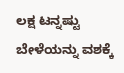ಲಕ್ಷ ಟನ್ನಷ್ಟು ಬೇಳೆಯನ್ನು ವಶಕ್ಕೆ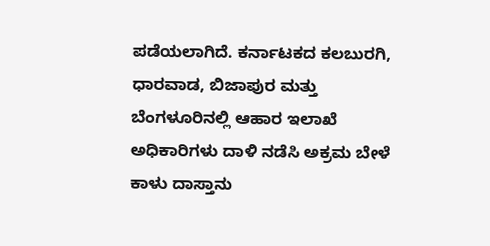ಪಡೆಯಲಾಗಿದೆ. ಕರ್ನಾಟಕದ ಕಲಬುರಗಿ, ಧಾರವಾಡ, ಬಿಜಾಪುರ ಮತ್ತು ಬೆಂಗಳೂರಿನಲ್ಲಿ ಆಹಾರ ಇಲಾಖೆ ಅಧಿಕಾರಿಗಳು ದಾಳಿ ನಡೆಸಿ ಅಕ್ರಮ ಬೇಳೆ ಕಾಳು ದಾಸ್ತಾನು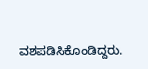ವಶಪಡಿಸಿಕೊಂಡಿದ್ದರು.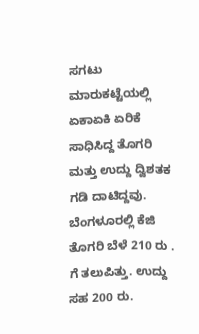ಸಗಟು ಮಾರುಕಟ್ಟೆಯಲ್ಲಿ ಏಕಾಏಕಿ ಏರಿಕೆ ಸಾಧಿಸಿದ್ದ ತೊಗರಿ ಮತ್ತು ಉದ್ದು ದ್ವಿಶತಕ ಗಡಿ ದಾಟಿದ್ದವು. ಬೆಂಗಳೂರಲ್ಲಿ ಕೆಜಿ ತೊಗರಿ ಬೆಳೆ 210 ರು . ಗೆ ತಲುಪಿತ್ತು. ಉದ್ದು ಸಹ 200 ರು.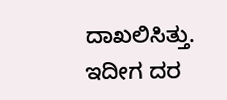ದಾಖಲಿಸಿತ್ತು. ಇದೀಗ ದರ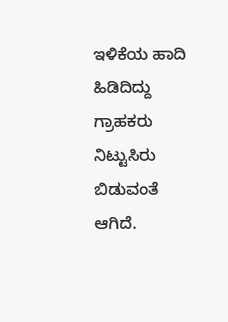ಇಳಿಕೆಯ ಹಾದಿ ಹಿಡಿದಿದ್ದು ಗ್ರಾಹಕರು ನಿಟ್ಟುಸಿರು ಬಿಡುವಂತೆ ಆಗಿದೆ.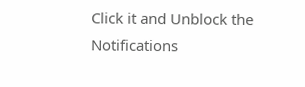Click it and Unblock the Notifications